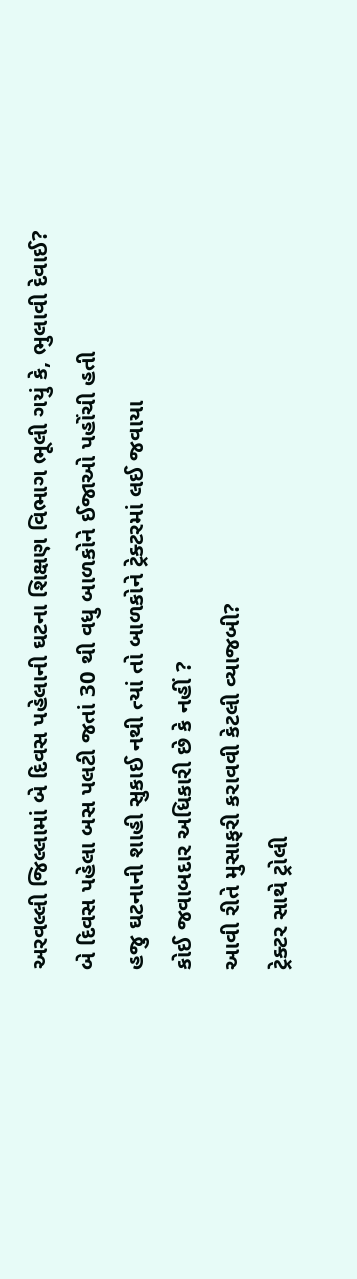અરવલ્લી જિલ્લામાં બે દિવસ પહેલાની ઘટના શિક્ષણ વિભાગ ભૂલી ગયું કે, ભુલાવી દેવાઈ?
બે દિવસ પહેલા બસ પલટી જતાં 30 થી વધુ બાળકોને ઈજાઓ પહોંચી હતી
હજુ ઘટનાની શાહી સુકાઈ નથી ત્યાં તો બાળકોને ટ્રેક્ટરમાં લઈ જવાયા
કોઈ જવાબદાર અધિકારી છે કે નહીં ?
આવી રીતે મુસાફરી કરાવવી કેટલી વ્યાજબી?
ટ્રેક્ટર સાથે ટ્રોલી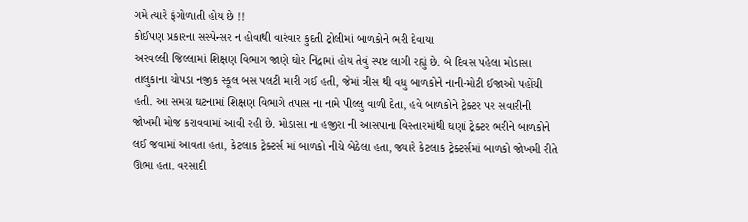ગમે ત્યારે ફંગોળાતી હોય છે !!
કોઈપણ પ્રકારના સસ્પેન્સર ન હોવાથી વારંવાર કુદતી ટ્રોલીમાં બાળકોને ભરી દેવાયા
અરવલ્લી જિલ્લામાં શિક્ષણ વિભાગ જાણે ઘોર નિંદ્રામાં હોય તેવું સ્પષ્ટ લાગી રહ્યું છે. બે દિવસ પહેલા મોડાસા તાલુકાના ચોપડા નજીક સ્કૂલ બસ પલટી મારી ગઈ હતી, જેમાં ત્રીસ થી વધુ બાળકોને નાની-મોટી ઈજાઓ પહોંચી હતી. આ સમગ્ર ઘટનામાં શિક્ષણ વિભાગે તપાસ ના નામે પીલ્લુ વાળી દેતા, હવે બાળકોને ટ્રેક્ટર પર સવારીની જોખમી મોજ કરાવવામાં આવી રહી છે. મોડાસા ના હજીરા ની આસપાના વિસ્તારમાંથી ઘણાં ટ્રેક્ટર ભરીને બાળકોને લઈ જવામાં આવતા હતા, કેટલાક ટ્રેક્ટર્સ માં બાળકો નીચે બેઠેલા હતા, જ્યારે કેટલાક ટ્રેક્ટર્સમાં બાળકો જોખમી રીતે ઊભા હતા. વરસાદી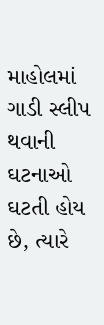માહોલમાં ગાડી સ્લીપ થવાની ઘટનાઓ ઘટતી હોય છે, ત્યારે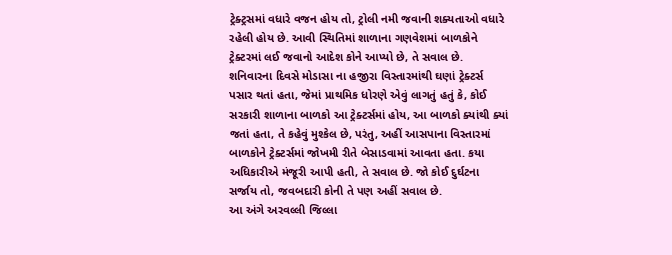ટ્રેક્ટ્રસમાં વધારે વજન હોય તો, ટ્રોલી નમી જવાની શક્યતાઓ વધારે રહેલી હોય છે. આવી સ્થિતિમાં શાળાના ગણવેશમાં બાળકોને ટ્રેક્ટરમાં લઈ જવાનો આદેશ કોને આપ્યો છે, તે સવાલ છે.
શનિવારના દિવસે મોડાસા ના હજીરા વિસ્તારમાંથી ઘણાં ટ્રેક્ટર્સ પસાર થતાં હતા, જેમાં પ્રાથમિક ધોરણે એવું લાગતું હતું કે, કોઈ સરકારી શાળાના બાળકો આ ટ્રેક્ટર્સમાં હોય, આ બાળકો ક્યાંથી ક્યાં જતાં હતા, તે કહેવું મુશ્કેલ છે, પરંતુ, અહીં આસપાના વિસ્તારમાં બાળકોને ટ્રેક્ટર્સમાં જોખમી રીતે બેસાડવામાં આવતા હતા. કયા અધિકારીએ મંજૂરી આપી હતી, તે સવાલ છે. જો કોઈ દુર્ઘટના સર્જાય તો, જવબદારી કોની તે પણ અહીં સવાલ છે.
આ અંગે અરવલ્લી જિલ્લા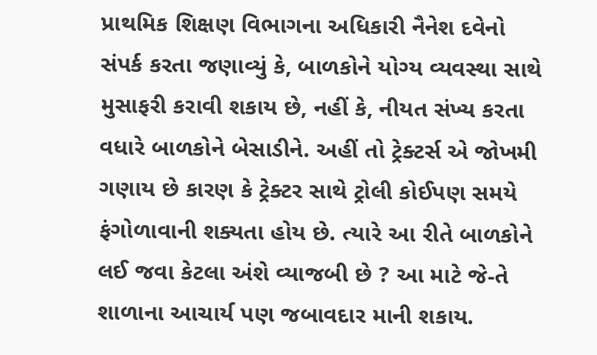પ્રાથમિક શિક્ષણ વિભાગના અધિકારી નૈનેશ દવેનો સંપર્ક કરતા જણાવ્યું કે, બાળકોને યોગ્ય વ્યવસ્થા સાથે મુસાફરી કરાવી શકાય છે, નહીં કે, નીયત સંખ્ય કરતા વધારે બાળકોને બેસાડીને. અહીં તો ટ્રેક્ટર્સ એ જોખમી ગણાય છે કારણ કે ટ્રેક્ટર સાથે ટ્રોલી કોઈપણ સમયે ફંગોળાવાની શક્યતા હોય છે. ત્યારે આ રીતે બાળકોને લઈ જવા કેટલા અંશે વ્યાજબી છે ? આ માટે જે-તે શાળાના આચાર્ય પણ જબાવદાર માની શકાય.